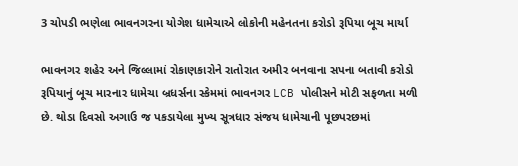3 ચોપડી ભણેલા ભાવનગરના યોગેશ ધામેચાએ લોકોની મહેનતના કરોડો રૂપિયા બૂચ માર્યા

ભાવનગર શહેર અને જિલ્લામાં રોકાણકારોને રાતોરાત અમીર બનવાના સપના બતાવી કરોડો રૂપિયાનું બૂચ મારનાર ધામેચા બ્રધર્સના સ્કેમમાં ભાવનગર LCB પોલીસને મોટી સફળતા મળી છે. થોડા દિવસો અગાઉ જ પકડાયેલા મુખ્ય સૂત્રધાર સંજય ધામેચાની પૂછપરછમાં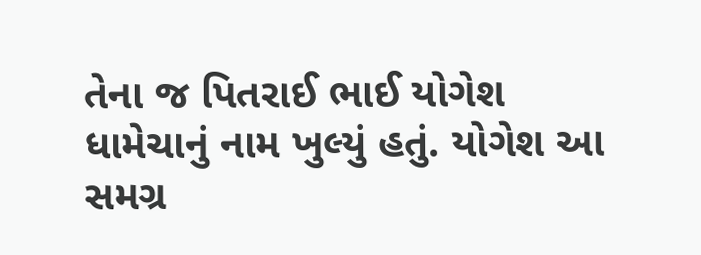તેના જ પિતરાઈ ભાઈ યોગેશ ધામેચાનું નામ ખુલ્યું હતું. યોગેશ આ સમગ્ર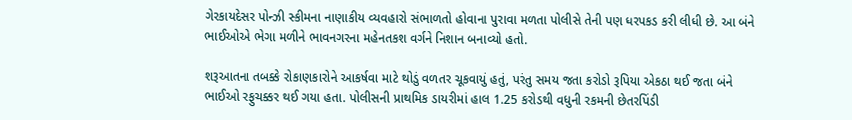ગેરકાયદેસર પોન્ઝી સ્કીમના નાણાકીય વ્યવહારો સંભાળતો હોવાના પુરાવા મળતા પોલીસે તેની પણ ધરપકડ કરી લીધી છે. આ બંને ભાઈઓએ ભેગા મળીને ભાવનગરના મહેનતકશ વર્ગને નિશાન બનાવ્યો હતો.

શરૂઆતના તબક્કે રોકાણકારોને આકર્ષવા માટે થોડું વળતર ચૂકવાયું હતું, પરંતુ સમય જતા કરોડો રૂપિયા એકઠા થઈ જતા બંને ભાઈઓ રફુચક્કર થઈ ગયા હતા. પોલીસની પ્રાથમિક ડાયરીમાં હાલ 1.25 કરોડથી વધુની રકમની છેતરપિંડી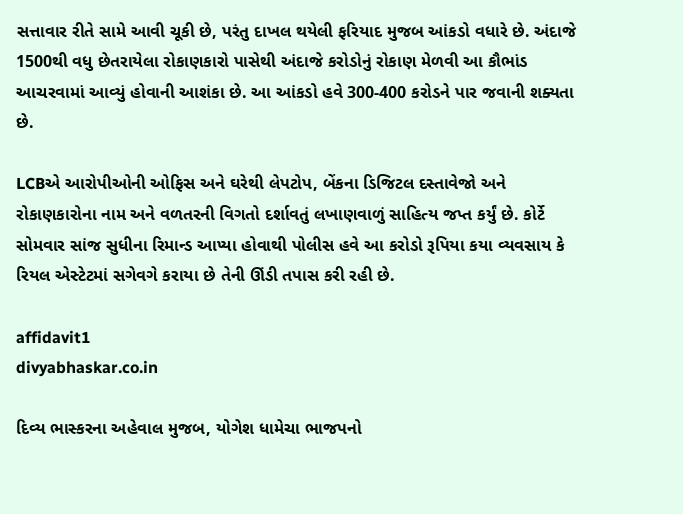સત્તાવાર રીતે સામે આવી ચૂકી છે, પરંતુ દાખલ થયેલી ફરિયાદ મુજબ આંકડો વધારે છે. અંદાજે 1500થી વધુ છેતરાયેલા રોકાણકારો પાસેથી અંદાજે કરોડોનું રોકાણ મેળવી આ કૌભાંડ આચરવામાં આવ્યું હોવાની આશંકા છે. આ આંકડો હવે 300-400 કરોડને પાર જવાની શક્યતા છે.

LCBએ આરોપીઓની ઓફિસ અને ઘરેથી લેપટોપ, બેંકના ડિજિટલ દસ્તાવેજો અને રોકાણકારોના નામ અને વળતરની વિગતો દર્શાવતું લખાણવાળું સાહિત્ય જપ્ત કર્યું છે. કોર્ટે સોમવાર સાંજ સુધીના રિમાન્ડ આપ્યા હોવાથી પોલીસ હવે આ કરોડો રૂપિયા કયા વ્યવસાય કે રિયલ એસ્ટેટમાં સગેવગે કરાયા છે તેની ઊંડી તપાસ કરી રહી છે.

affidavit1
divyabhaskar.co.in

દિવ્ય ભાસ્કરના અહેવાલ મુજબ, યોગેશ ધામેચા ભાજપનો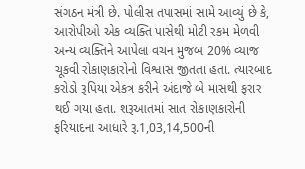સંગઠન મંત્રી છે. પોલીસ તપાસમાં સામે આવ્યું છે કે, આરોપીઓ એક વ્યક્તિ પાસેથી મોટી રકમ મેળવી અન્ય વ્યક્તિને આપેલા વચન મુજબ 20% વ્યાજ ચૂકવી રોકાણકારોનો વિશ્વાસ જીતતા હતા. ત્યારબાદ કરોડો રૂપિયા એકત્ર કરીને અંદાજે બે માસથી ફરાર થઈ ગયા હતા. શરૂઆતમાં સાત રોકાણકારોની ફરિયાદના આધારે રૂ.1,03,14,500ની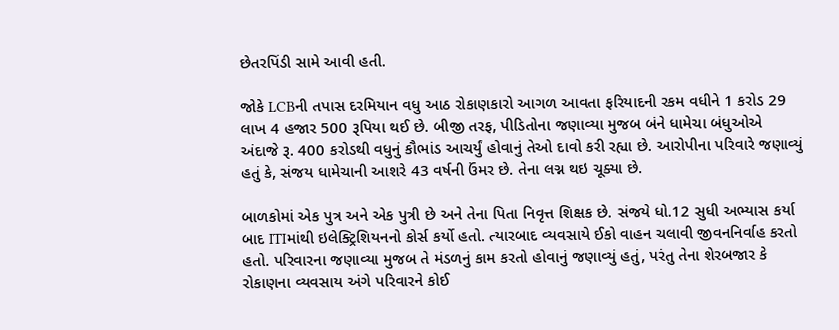છેતરપિંડી સામે આવી હતી.

જોકે LCBની તપાસ દરમિયાન વધુ આઠ રોકાણકારો આગળ આવતા ફરિયાદની રકમ વધીને 1 કરોડ 29 લાખ 4 હજાર 500 રૂપિયા થઈ છે. બીજી તરફ, પીડિતોના જણાવ્યા મુજબ બંને ધામેચા બંધુઓએ અંદાજે રૂ. 400 કરોડથી વધુનું કૌભાંડ આચર્યું હોવાનું તેઓ દાવો કરી રહ્યા છે. આરોપીના પરિવારે જણાવ્યું હતું કે, સંજય ધામેચાની આશરે 43 વર્ષની ઉંમર છે. તેના લગ્ન થઇ ચૂક્યા છે.

બાળકોમાં એક પુત્ર અને એક પુત્રી છે અને તેના પિતા નિવૃત્ત શિક્ષક છે. સંજયે ધો.12 સુધી અભ્યાસ કર્યા બાદ ITIમાંથી ઇલેક્ટ્રિશિયનનો કોર્સ કર્યો હતો. ત્યારબાદ વ્યવસાયે ઈકો વાહન ચલાવી જીવનનિર્વાહ કરતો હતો. પરિવારના જણાવ્યા મુજબ તે મંડળનું કામ કરતો હોવાનું જણાવ્યું હતું, પરંતુ તેના શેરબજાર કે રોકાણના વ્યવસાય અંગે પરિવારને કોઈ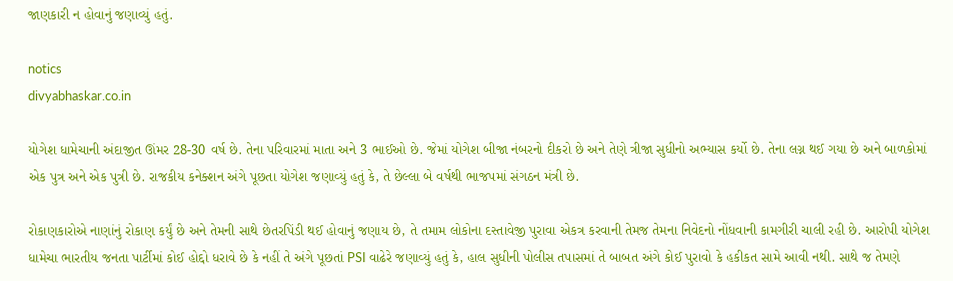જાણકારી ન હોવાનું જણાવ્યું હતું.

notics
divyabhaskar.co.in

યોગેશ ધામેચાની અંદાજીત ઊંમર 28-30 વર્ષ છે. તેના પરિવારમાં માતા અને 3 ભાઈઓ છે. જેમાં યોગેશ બીજા નંબરનો દીકરો છે અને તેણે ત્રીજા સુધીનો અભ્યાસ કર્યો છે. તેના લગ્ન થઈ ગયા છે અને બાળકોમાં એક પુત્ર અને એક પુત્રી છે. રાજકીય કનેક્શન અંગે પૂછતા યોગેશ જણાવ્યું હતું કે, તે છેલ્લા બે વર્ષથી ભાજપમાં સંગઠન મંત્રી છે.

રોકાણકારોએ નાણાંનું રોકાણ કર્યું છે અને તેમની સાથે છેતરપિંડી થઈ હોવાનું જણાય છે, તે તમામ લોકોના દસ્તાવેજી પુરાવા એકત્ર કરવાની તેમજ તેમના નિવેદનો નોંધવાની કામગીરી ચાલી રહી છે. આરોપી યોગેશ ધામેચા ભારતીય જનતા પાર્ટીમાં કોઈ હોદ્દો ધરાવે છે કે નહીં તે અંગે પૂછતાં PSI વાઢેરે જણાવ્યું હતું કે, હાલ સુધીની પોલીસ તપાસમાં તે બાબત અંગે કોઈ પુરાવો કે હકીકત સામે આવી નથી. સાથે જ તેમણે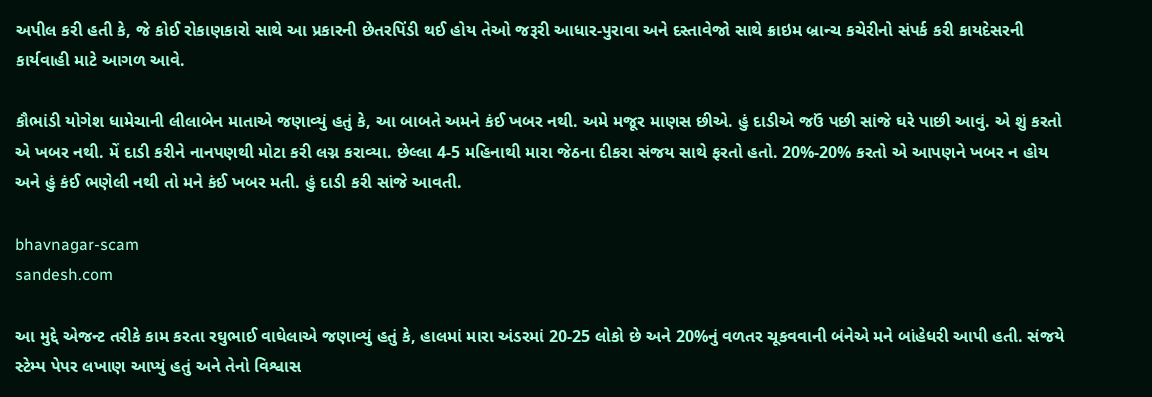અપીલ કરી હતી કે, જે કોઈ રોકાણકારો સાથે આ પ્રકારની છેતરપિંડી થઈ હોય તેઓ જરૂરી આધાર-પુરાવા અને દસ્તાવેજો સાથે ક્રાઇમ બ્રાન્ચ કચેરીનો સંપર્ક કરી કાયદેસરની કાર્યવાહી માટે આગળ આવે.

કૌભાંડી યોગેશ ધામેચાની લીલાબેન માતાએ જણાવ્યું હતું કે, આ બાબતે અમને કંઈ ખબર નથી. અમે મજૂર માણસ છીએ. હું દાડીએ જઉં પછી સાંજે ઘરે પાછી આવું. એ શું કરતો એ ખબર નથી. મેં દાડી કરીને નાનપણથી મોટા કરી લગ્ન કરાવ્યા. છેલ્લા 4-5 મહિનાથી મારા જેઠના દીકરા સંજય સાથે ફરતો હતો. 20%-20% કરતો એ આપણને ખબર ન હોય અને હું કંઈ ભણેલી નથી તો મને કંઈ ખબર મતી. હું દાડી કરી સાંજે આવતી.

bhavnagar-scam
sandesh.com

આ મુદ્દે એજન્ટ તરીકે કામ કરતા રઘુભાઈ વાઘેલાએ જણાવ્યું હતું કે, હાલમાં મારા અંડરમાં 20-25 લોકો છે અને 20%નું વળતર ચૂકવવાની બંનેએ મને બાંહેધરી આપી હતી. સંજયે સ્ટેમ્પ પેપર લખાણ આપ્યું હતું અને તેનો વિશ્વાસ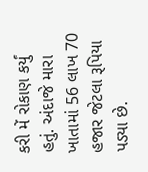કરી મેં રોકાણ કર્યું હતું. અંદાજે મારા ખાતામાં 56 લાખ 70 હજાર જેટલા રૂપિયા પડ્યા છે.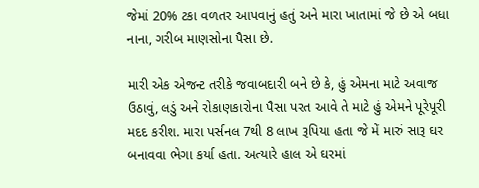જેમાં 20% ટકા વળતર આપવાનું હતું અને મારા ખાતામાં જે છે એ બધા નાના, ગરીબ માણસોના પૈસા છે.

મારી એક એજન્ટ તરીકે જવાબદારી બને છે કે, હું એમના માટે અવાજ ઉઠાવું, લડું અને રોકાણકારોના પૈસા પરત આવે તે માટે હું એમને પૂરેપૂરી મદદ કરીશ. મારા પર્સનલ 7થી 8 લાખ રૂપિયા હતા જે મેં મારું સારૂ ઘર બનાવવા ભેગા કર્યા હતા. અત્યારે હાલ એ ઘરમાં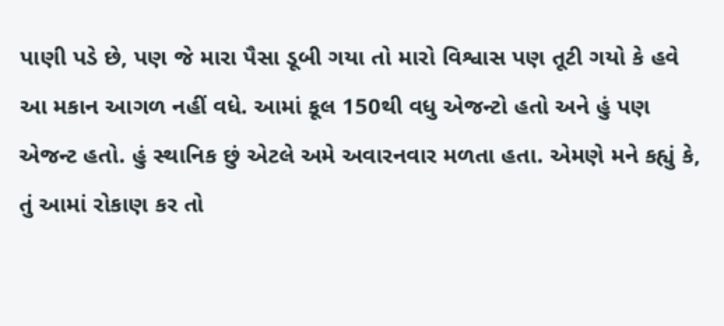પાણી પડે છે, પણ જે મારા પૈસા ડૂબી ગયા તો મારો વિશ્વાસ પણ તૂટી ગયો કે હવે આ મકાન આગળ નહીં વધે. આમાં કૂલ 150થી વધુ એજન્ટો હતો અને હું પણ એજન્ટ હતો. હું સ્થાનિક છું એટલે અમે અવારનવાર મળતા હતા. એમણે મને કહ્યું કે, તું આમાં રોકાણ કર તો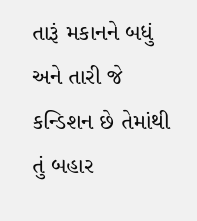તારૂં મકાનને બધું અને તારી જે કન્ડિશન છે તેમાંથી તું બહાર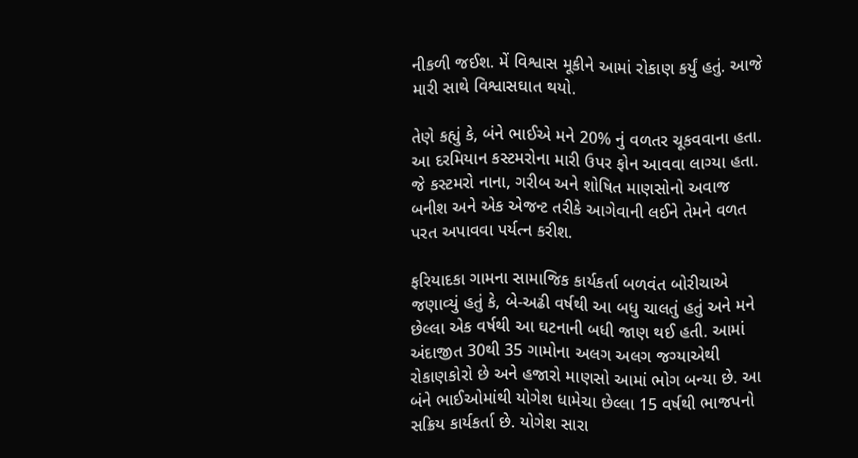નીકળી જઈશ. મેં વિશ્વાસ મૂકીને આમાં રોકાણ કર્યું હતું. આજે મારી સાથે વિશ્વાસઘાત થયો.

તેણે કહ્યું કે, બંને ભાઈએ મને 20% નું વળતર ચૂકવવાના હતા. આ દરમિયાન કસ્ટમરોના મારી ઉપર ફોન આવવા લાગ્યા હતા. જે કસ્ટમરો નાના, ગરીબ અને શોષિત માણસોનો અવાજ બનીશ અને એક એજન્ટ તરીકે આગેવાની લઈને તેમને વળત પરત અપાવવા પર્યત્ન કરીશ.

ફરિયાદકા ગામના સામાજિક કાર્યકર્તા બળવંત બોરીચાએ જણાવ્યું હતું કે, બે-અઢી વર્ષથી આ બધુ ચાલતું હતું અને મને છેલ્લા એક વર્ષથી આ ઘટનાની બધી જાણ થઈ હતી. આમાં અંદાજીત 30થી 35 ગામોના અલગ અલગ જગ્યાએથી રોકાણકોરો છે અને હજારો માણસો આમાં ભોગ બન્યા છે. આ બંને ભાઈઓમાંથી યોગેશ ધામેચા છેલ્લા 15 વર્ષથી ભાજપનો સક્રિય કાર્યકર્તા છે. યોગેશ સારા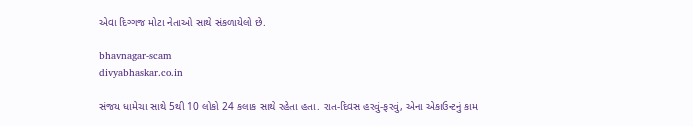એવા દિગ્ગજ મોટા નેતાઓ સાથે સંકળાયેલો છે.

bhavnagar-scam
divyabhaskar.co.in

સંજય ધામેચા સાથે 5થી 10 લોકો 24 કલાક સાથે રહેતા હતા. રાત-દિવસ હરવું-ફરવું, એના એકાઉન્ટનું કામ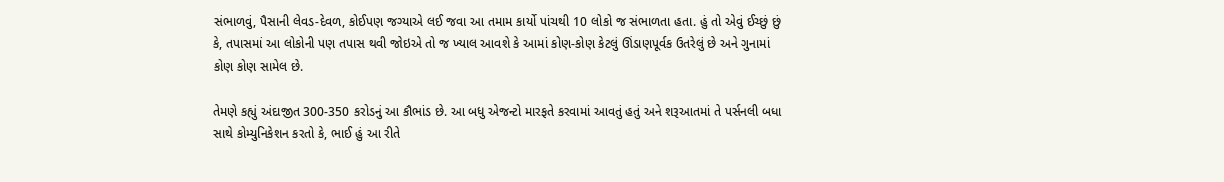સંભાળવું, પૈસાની લેવડ-દેવળ, કોઈપણ જગ્યાએ લઈ જવા આ તમામ કાર્યો પાંચથી 10 લોકો જ સંભાળતા હતા. હું તો એવું ઈચ્છું છું કે, તપાસમાં આ લોકોની પણ તપાસ થવી જોઇએ તો જ ખ્યાલ આવશે કે આમાં કોણ-કોણ કેટલું ઊંડાણપૂર્વક ઉતરેલું છે અને ગુનામાં કોણ કોણ સામેલ છે.

તેમણે કહ્યું અંદાજીત 300-350 કરોડનું આ કૌભાંડ છે. આ બધુ એજન્ટો મારફતે કરવામાં આવતું હતું અને શરૂઆતમાં તે પર્સનલી બધા સાથે કોમ્યુનિકેશન કરતો કે, ભાઈ હું આ રીતે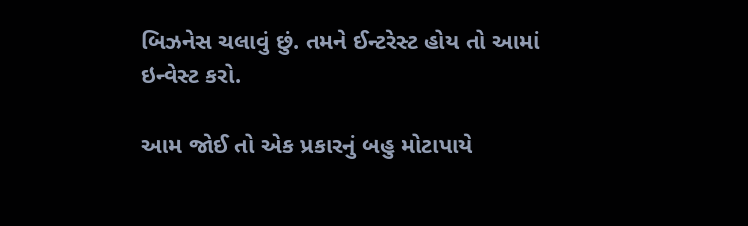બિઝનેસ ચલાવું છું. તમને ઈન્ટરેસ્ટ હોય તો આમાં ઇન્વેસ્ટ કરો.

આમ જોઈ તો એક પ્રકારનું બહુ મોટાપાયે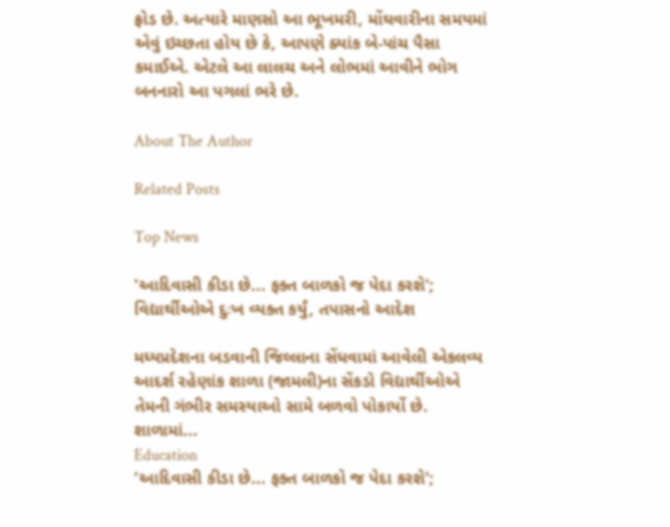ફ્રોડ છે. અત્યારે માણસો આ ભૂખમરી, મોંઘવારીના સમયમાં એવું ઇચ્છતા હોય છે કે, આપણે ક્યાંક બે-પાંચ પૈસા કમાઈએ. એટલે આ લાલચ અને લોભમાં આવીને ભોગ બનનારો આ પગલાં ભરે છે.

About The Author

Related Posts

Top News

'આદિવાસી કીડા છે... ફક્ત બાળકો જ પેદા કરશે'; વિદ્યાર્થીઓએ દુઃખ વ્યક્ત કર્યું, તપાસનો આદેશ

મધ્યપ્રદેશના બડવાની જિલ્લાના સેંધવામાં આવેલી એકલવ્ય આદર્શ રહેણાંક શાળા (જામલી)ના સેંકડો વિદ્યાર્થીઓએ તેમની ગંભીર સમસ્યાઓ સામે બળવો પોકાર્યો છે. શાળામાં...
Education
'આદિવાસી કીડા છે... ફક્ત બાળકો જ પેદા કરશે';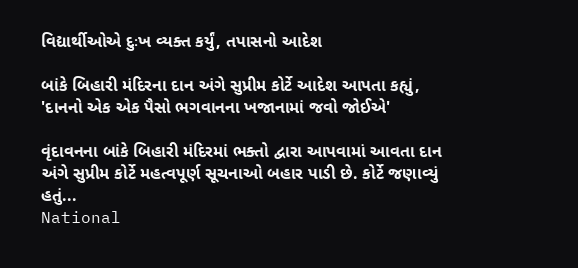વિદ્યાર્થીઓએ દુઃખ વ્યક્ત કર્યું, તપાસનો આદેશ

બાંકે બિહારી મંદિરના દાન અંગે સુપ્રીમ કોર્ટે આદેશ આપતા કહ્યું, 'દાનનો એક એક પૈસો ભગવાનના ખજાનામાં જવો જોઈએ'

વૃંદાવનના બાંકે બિહારી મંદિરમાં ભક્તો દ્વારા આપવામાં આવતા દાન અંગે સુપ્રીમ કોર્ટે મહત્વપૂર્ણ સૂચનાઓ બહાર પાડી છે. કોર્ટે જણાવ્યું હતું...
National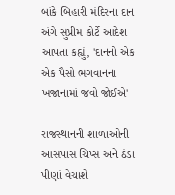બાંકે બિહારી મંદિરના દાન અંગે સુપ્રીમ કોર્ટે આદેશ આપતા કહ્યું, 'દાનનો એક એક પૈસો ભગવાનના ખજાનામાં જવો જોઈએ'

રાજસ્થાનની શાળાઓની આસપાસ ચિપ્સ અને ઠંડા પીણાં વેચાશે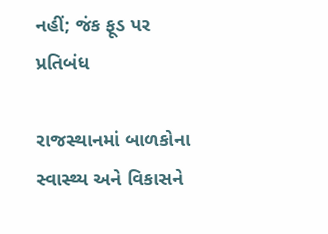નહીં; જંક ફૂડ પર પ્રતિબંધ

રાજસ્થાનમાં બાળકોના સ્વાસ્થ્ય અને વિકાસને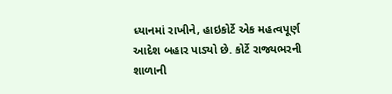ધ્યાનમાં રાખીને, હાઇકોર્ટે એક મહત્વપૂર્ણ આદેશ બહાર પાડ્યો છે. કોર્ટે રાજ્યભરની શાળાની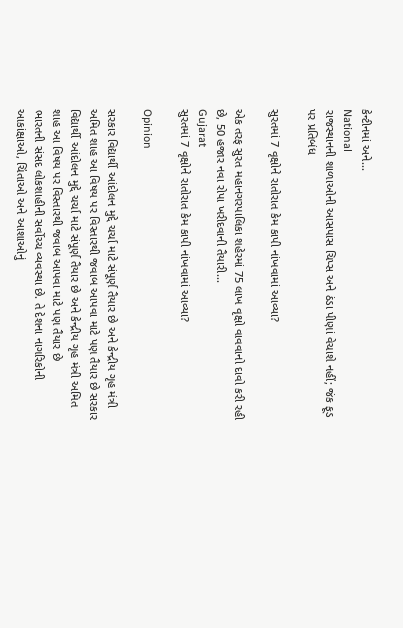કેન્ટીનમાં અને...
National
રાજસ્થાનની શાળાઓની આસપાસ ચિપ્સ અને ઠંડા પીણાં વેચાશે નહીં; જંક ફૂડ પર પ્રતિબંધ

સુરતમાં 7 વૃક્ષોને રાતોરાત કેમ કાપી નાંખવામાં આવ્યા?

એક તરફ સુરત મહાનગરપાલિકા શહેરમાં 75 લાખ વૃક્ષો વાવવાનો દાવો કરી રહી છે, 50 હજાર નવા રોપા ખરીદવાની તૈયારી...
Gujarat
સુરતમાં 7 વૃક્ષોને રાતોરાત કેમ કાપી નાંખવામાં આવ્યા?

Opinion

સરકાર વિદ્યાર્થી આંદોલન મુદ્દે ચર્ચા માટે સંપૂર્ણ તૈયાર છે અને કેન્દ્રીય ગૃહ મંત્રી અમિત શાહ આ વિષય પર વિસ્તારથી જવાબ આપવા માટે પણ તૈયાર છે સરકાર વિદ્યાર્થી આંદોલન મુદ્દે ચર્ચા માટે સંપૂર્ણ તૈયાર છે અને કેન્દ્રીય ગૃહ મંત્રી અમિત શાહ આ વિષય પર વિસ્તારથી જવાબ આપવા માટે પણ તૈયાર છે
ભારતની સંસદ લોકશાહીની સર્વોચ્ચ વ્યવસ્થા છે. તે દેશના નાગરિકોની આકાંક્ષાઓ, ચિંતાઓ અને આશાઓનું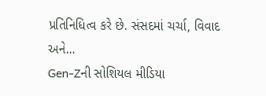પ્રતિનિધિત્વ કરે છે. સંસદમાં ચર્ચા, વિવાદ અને...
Gen-Zની સોશિયલ મીડિયા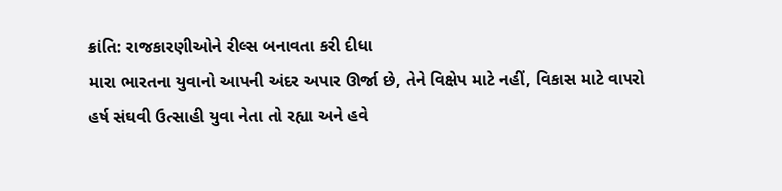ક્રાંતિ: રાજકારણીઓને રીલ્સ બનાવતા કરી દીધા
મારા ભારતના યુવાનો આપની અંદર અપાર ઊર્જા છે, તેને વિક્ષેપ માટે નહીં, વિકાસ માટે વાપરો
હર્ષ સંઘવી ઉત્સાહી યુવા નેતા તો રહ્યા અને હવે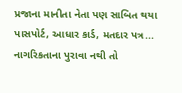પ્રજાના માનીતા નેતા પણ સાબિત થયા
પાસપોર્ટ, આધાર કાર્ડ, મતદાર પત્ર... નાગરિકતાના પુરાવા નથી તો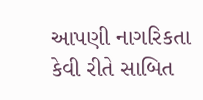આપણી નાગરિકતા કેવી રીતે સાબિત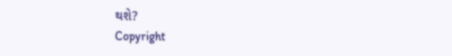થશે?
Copyright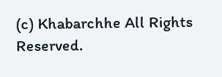(c) Khabarchhe All Rights Reserved.